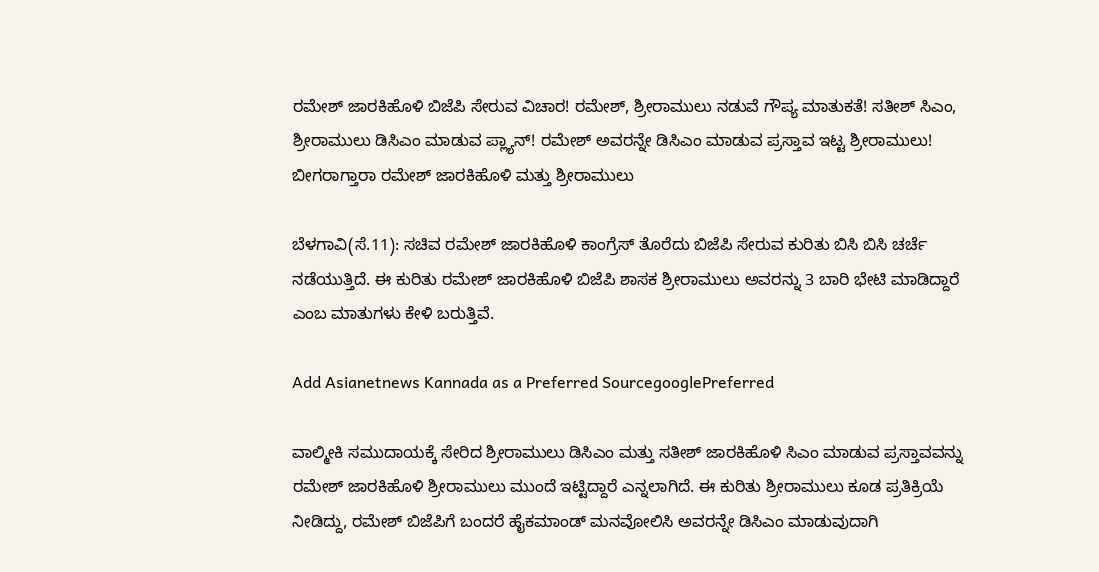ರಮೇಶ್ ಜಾರಕಿಹೊಳಿ ಬಿಜೆಪಿ ಸೇರುವ ವಿಚಾರ! ರಮೇಶ್, ಶ್ರೀರಾಮುಲು ನಡುವೆ ಗೌಪ್ಯ ಮಾತುಕತೆ! ಸತೀಶ್ ಸಿಎಂ, ಶ್ರೀರಾಮುಲು ಡಿಸಿಎಂ ಮಾಡುವ ಪ್ಲ್ಯಾನ್! ರಮೇಶ್ ಅವರನ್ನೇ ಡಿಸಿಎಂ ಮಾಡುವ ಪ್ರಸ್ತಾವ ಇಟ್ಟ ಶ್ರೀರಾಮುಲು! ಬೀಗರಾಗ್ತಾರಾ ರಮೇಶ್ ಜಾರಕಿಹೊಳಿ ಮತ್ತು ಶ್ರೀರಾಮುಲು

ಬೆಳಗಾವಿ(ಸೆ.11): ಸಚಿವ ರಮೇಶ್ ಜಾರಕಿಹೊಳಿ ಕಾಂಗ್ರೆಸ್ ತೊರೆದು ಬಿಜೆಪಿ ಸೇರುವ ಕುರಿತು ಬಿಸಿ ಬಿಸಿ ಚರ್ಚೆ ನಡೆಯುತ್ತಿದೆ. ಈ ಕುರಿತು ರಮೇಶ್ ಜಾರಕಿಹೊಳಿ ಬಿಜೆಪಿ ಶಾಸಕ ಶ್ರೀರಾಮುಲು ಅವರನ್ನು 3 ಬಾರಿ ಭೇಟಿ ಮಾಡಿದ್ದಾರೆ ಎಂಬ ಮಾತುಗಳು ಕೇಳಿ ಬರುತ್ತಿವೆ.

Add Asianetnews Kannada as a Preferred SourcegooglePreferred

ವಾಲ್ಮೀಕಿ ಸಮುದಾಯಕ್ಕೆ ಸೇರಿದ ಶ್ರೀರಾಮುಲು ಡಿಸಿಎಂ ಮತ್ತು ಸತೀಶ್ ಜಾರಕಿಹೊಳಿ ಸಿಎಂ ಮಾಡುವ ಪ್ರಸ್ತಾವವನ್ನು ರಮೇಶ್ ಜಾರಕಿಹೊಳಿ ಶ್ರೀರಾಮುಲು ಮುಂದೆ ಇಟ್ಟಿದ್ದಾರೆ ಎನ್ನಲಾಗಿದೆ. ಈ ಕುರಿತು ಶ್ರೀರಾಮುಲು ಕೂಡ ಪ್ರತಿಕ್ರಿಯೆ ನೀಡಿದ್ದು, ರಮೇಶ್ ಬಿಜೆಪಿಗೆ ಬಂದರೆ ಹೈಕಮಾಂಡ್ ಮನವೋಲಿಸಿ ಅವರನ್ನೇ ಡಿಸಿಎಂ ಮಾಡುವುದಾಗಿ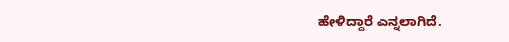ಹೇಳಿದ್ದಾರೆ ಎನ್ನಲಾಗಿದೆ.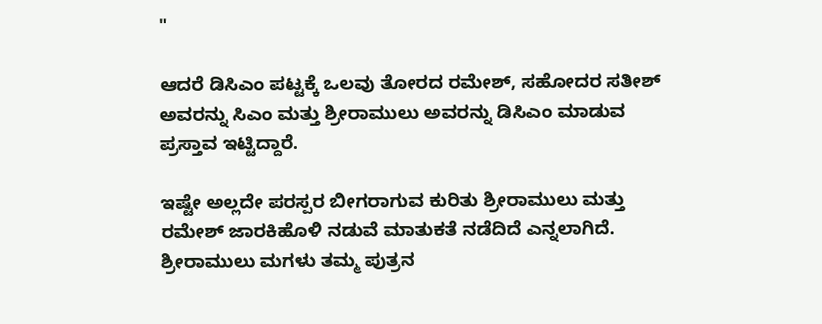"

ಆದರೆ ಡಿಸಿಎಂ ಪಟ್ಟಕ್ಕೆ ಒಲವು ತೋರದ ರಮೇಶ್, ಸಹೋದರ ಸತೀಶ್ ಅವರನ್ನು ಸಿಎಂ ಮತ್ತು ಶ್ರೀರಾಮುಲು ಅವರನ್ನು ಡಿಸಿಎಂ ಮಾಡುವ ಪ್ರಸ್ತಾವ ಇಟ್ಟಿದ್ದಾರೆ.

ಇಷ್ಟೇ ಅಲ್ಲದೇ ಪರಸ್ಪರ ಬೀಗರಾಗುವ ಕುರಿತು ಶ್ರೀರಾಮುಲು ಮತ್ತು ರಮೇಶ್ ಜಾರಕಿಹೊಳಿ ನಡುವೆ ಮಾತುಕತೆ ನಡೆದಿದೆ ಎನ್ನಲಾಗಿದೆ. ಶ್ರೀರಾಮುಲು ಮಗಳು ತಮ್ಮ ಪುತ್ರನ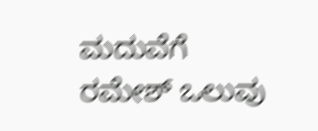ಮದುವೆಗೆ ರಮೇಶ್ ಒಲುವು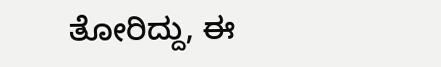ತೋರಿದ್ದು, ಈ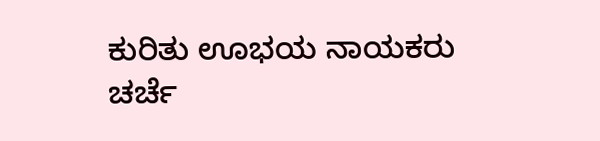ಕುರಿತು ಊಭಯ ನಾಯಕರು ಚರ್ಚೆ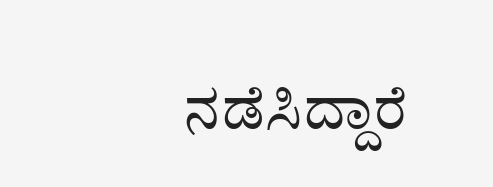ನಡೆಸಿದ್ದಾರೆ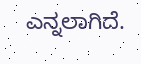ಎನ್ನಲಾಗಿದೆ.